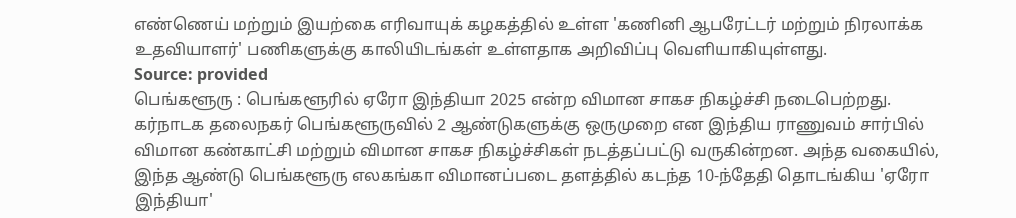எண்ணெய் மற்றும் இயற்கை எரிவாயுக் கழகத்தில் உள்ள 'கணினி ஆபரேட்டர் மற்றும் நிரலாக்க உதவியாளர்' பணிகளுக்கு காலியிடங்கள் உள்ளதாக அறிவிப்பு வெளியாகியுள்ளது.
Source: provided
பெங்களூரு : பெங்களூரில் ஏரோ இந்தியா 2025 என்ற விமான சாகச நிகழ்ச்சி நடைபெற்றது.
கர்நாடக தலைநகர் பெங்களூருவில் 2 ஆண்டுகளுக்கு ஒருமுறை என இந்திய ராணுவம் சார்பில் விமான கண்காட்சி மற்றும் விமான சாகச நிகழ்ச்சிகள் நடத்தப்பட்டு வருகின்றன. அந்த வகையில், இந்த ஆண்டு பெங்களூரு எலகங்கா விமானப்படை தளத்தில் கடந்த 10-ந்தேதி தொடங்கிய 'ஏரோ இந்தியா'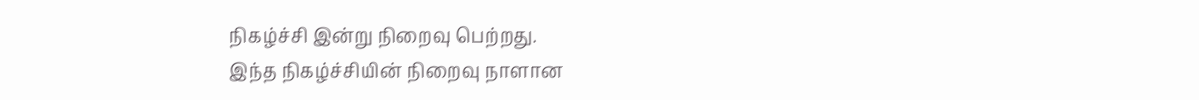நிகழ்ச்சி இன்று நிறைவு பெற்றது.
இந்த நிகழ்ச்சியின் நிறைவு நாளான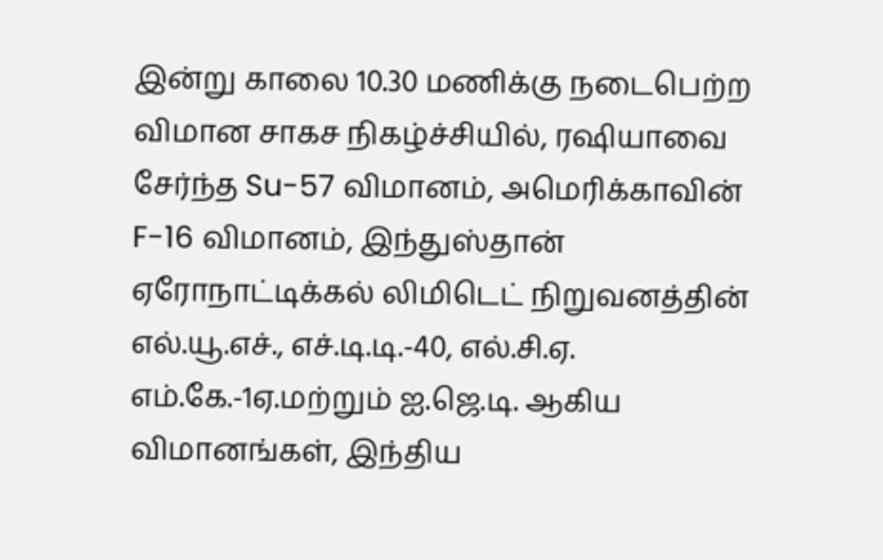இன்று காலை 10.30 மணிக்கு நடைபெற்ற விமான சாகச நிகழ்ச்சியில், ரஷியாவை சேர்ந்த Su-57 விமானம், அமெரிக்காவின் F-16 விமானம், இந்துஸ்தான் ஏரோநாட்டிக்கல் லிமிடெட் நிறுவனத்தின் எல்.யூ.எச்., எச்.டி.டி.-40, எல்.சி.ஏ. எம்.கே.-1ஏ.மற்றும் ஐ.ஜெ.டி. ஆகிய விமானங்கள், இந்திய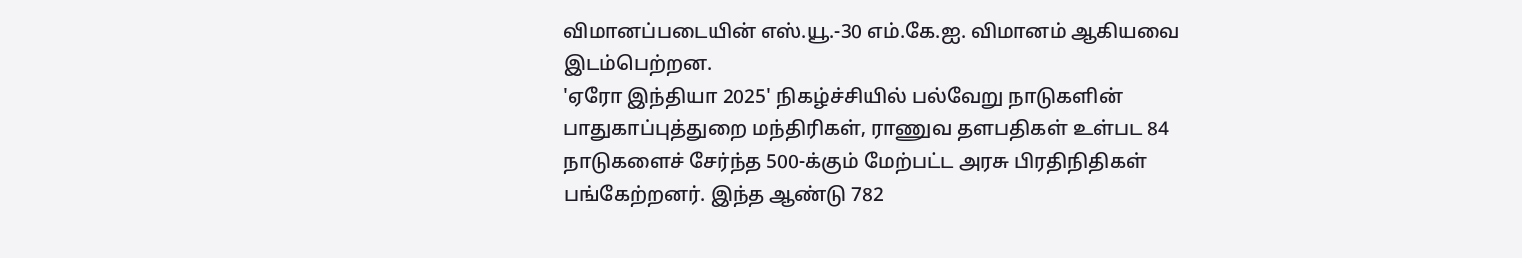விமானப்படையின் எஸ்.யூ.-30 எம்.கே.ஐ. விமானம் ஆகியவை இடம்பெற்றன.
'ஏரோ இந்தியா 2025' நிகழ்ச்சியில் பல்வேறு நாடுகளின் பாதுகாப்புத்துறை மந்திரிகள், ராணுவ தளபதிகள் உள்பட 84 நாடுகளைச் சேர்ந்த 500-க்கும் மேற்பட்ட அரசு பிரதிநிதிகள் பங்கேற்றனர். இந்த ஆண்டு 782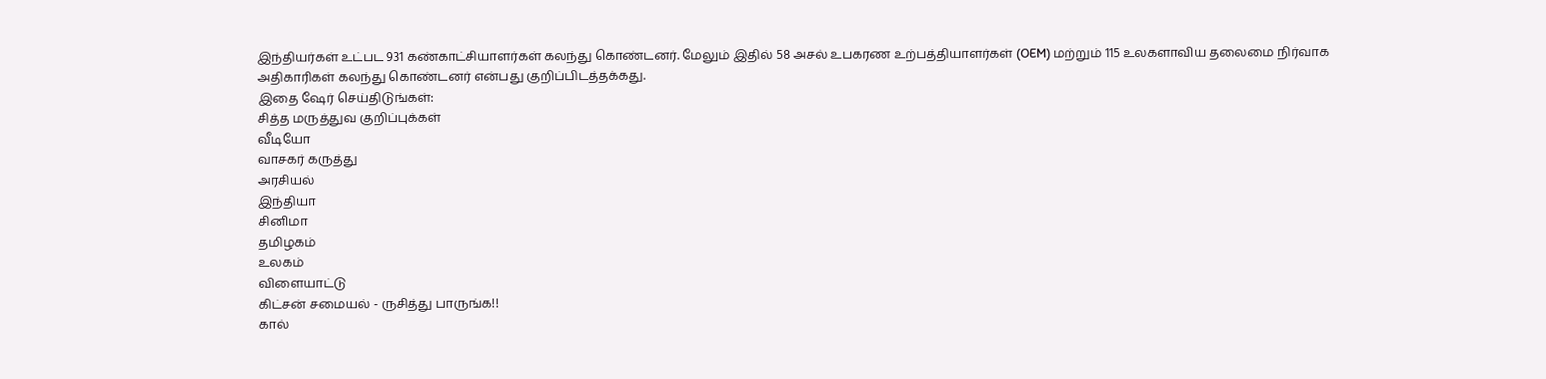இந்தியர்கள் உட்பட 931 கண்காட்சியாளர்கள் கலந்து கொண்டனர். மேலும் இதில் 58 அசல் உபகரண உற்பத்தியாளர்கள் (OEM) மற்றும் 115 உலகளாவிய தலைமை நிர்வாக அதிகாரிகள் கலந்து கொண்டனர் என்பது குறிப்பிடத்தக்கது.
இதை ஷேர் செய்திடுங்கள்:
சித்த மருத்துவ குறிப்புக்கள்
வீடியோ
வாசகர் கருத்து
அரசியல்
இந்தியா
சினிமா
தமிழகம்
உலகம்
விளையாட்டு
கிட்சன் சமையல் - ருசித்து பாருங்க!!
கால்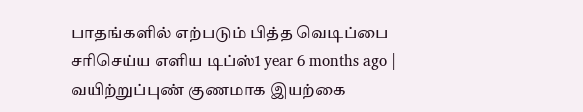பாதங்களில் எற்படும் பித்த வெடிப்பை சரிசெய்ய எளிய டிப்ஸ்1 year 6 months ago |
வயிற்றுப்புண் குணமாக இயற்கை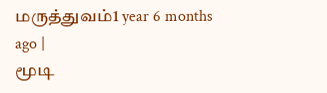மருத்துவம்1 year 6 months ago |
மூடி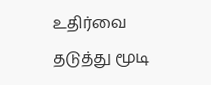உதிர்வை தடுத்து மூடி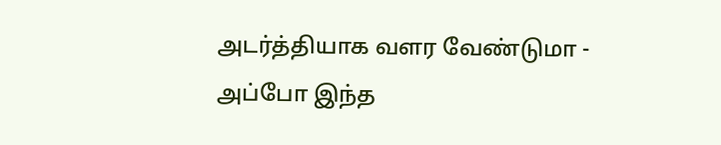அடர்த்தியாக வளர வேண்டுமா - அப்போ இந்த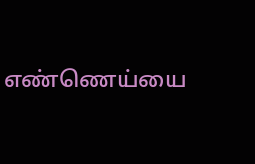எண்ணெய்யை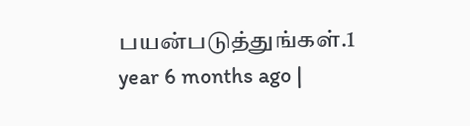பயன்படுத்துங்கள்.1 year 6 months ago |